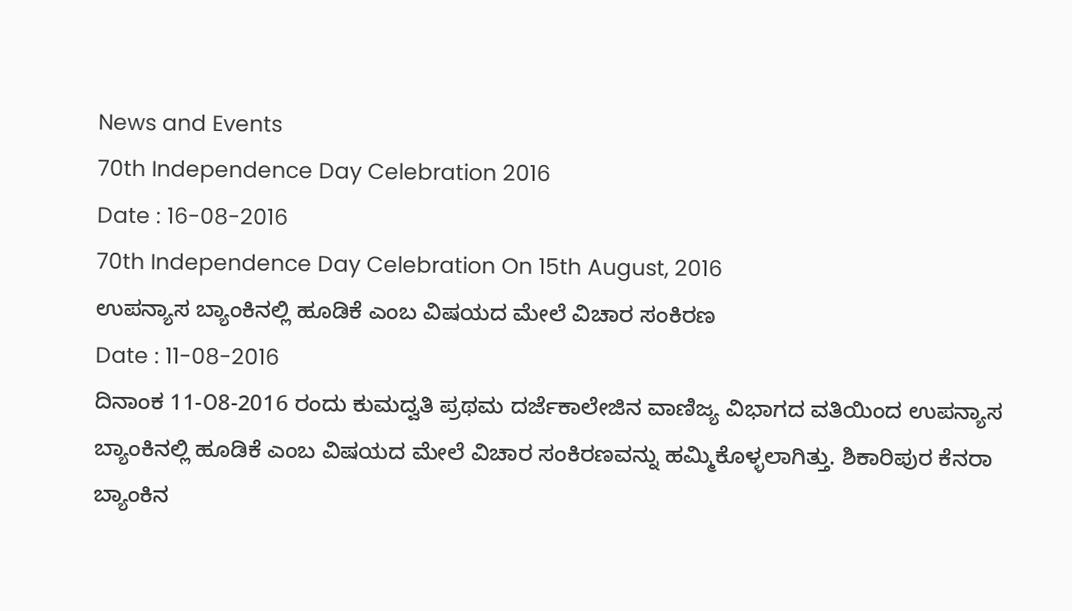News and Events
70th Independence Day Celebration 2016
Date : 16-08-2016
70th Independence Day Celebration On 15th August, 2016
ಉಪನ್ಯಾಸ ಬ್ಯಾಂಕಿನಲ್ಲಿ ಹೂಡಿಕೆ ಎಂಬ ವಿಷಯದ ಮೇಲೆ ವಿಚಾರ ಸಂಕಿರಣ
Date : 11-08-2016
ದಿನಾಂಕ 11-೦8-2016 ರಂದು ಕುಮದ್ವತಿ ಪ್ರಥಮ ದರ್ಜೆಕಾಲೇಜಿನ ವಾಣಿಜ್ಯ ವಿಭಾಗದ ವತಿಯಿಂದ ಉಪನ್ಯಾಸ ಬ್ಯಾಂಕಿನಲ್ಲಿ ಹೂಡಿಕೆ ಎಂಬ ವಿಷಯದ ಮೇಲೆ ವಿಚಾರ ಸಂಕಿರಣವನ್ನು ಹಮ್ಮಿಕೊಳ್ಳಲಾಗಿತ್ತು. ಶಿಕಾರಿಪುರ ಕೆನರಾ ಬ್ಯಾಂಕಿನ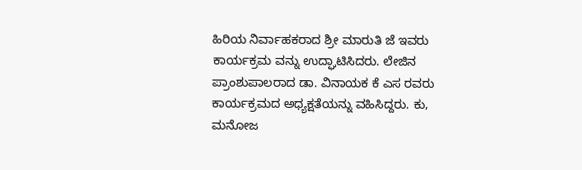ಹಿರಿಯ ನಿರ್ವಾಹಕರಾದ ಶ್ರೀ ಮಾರುತಿ ಜೆ ಇವರು ಕಾರ್ಯಕ್ರಮ ವನ್ನು ಉದ್ಘಾಟಿಸಿದರು. ಲೇಜಿನ ಪ್ರಾಂಶುಪಾಲರಾದ ಡಾ. ವಿನಾಯಕ ಕೆ ಎಸ ರವರು ಕಾರ್ಯಕ್ರಮದ ಅಧ್ಯಕ್ಷತೆಯನ್ನು ವಹಿಸಿದ್ದರು. ಕು, ಮನೋಜ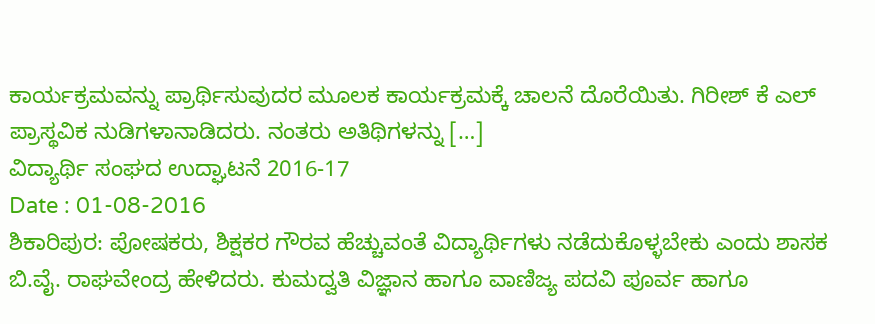ಕಾರ್ಯಕ್ರಮವನ್ನು ಪ್ರಾರ್ಥಿಸುವುದರ ಮೂಲಕ ಕಾರ್ಯಕ್ರಮಕ್ಕೆ ಚಾಲನೆ ದೊರೆಯಿತು. ಗಿರೀಶ್ ಕೆ ಎಲ್ ಪ್ರಾಸ್ಥವಿಕ ನುಡಿಗಳಾನಾಡಿದರು. ನಂತರು ಅತಿಥಿಗಳನ್ನು […]
ವಿದ್ಯಾರ್ಥಿ ಸಂಘದ ಉದ್ಘಾಟನೆ 2016-17
Date : 01-08-2016
ಶಿಕಾರಿಪುರ: ಪೋಷಕರು, ಶಿಕ್ಷಕರ ಗೌರವ ಹೆಚ್ಚುವಂತೆ ವಿದ್ಯಾರ್ಥಿಗಳು ನಡೆದುಕೊಳ್ಳಬೇಕು ಎಂದು ಶಾಸಕ ಬಿ.ವೈ. ರಾಘವೇಂದ್ರ ಹೇಳಿದರು. ಕುಮದ್ವತಿ ವಿಜ್ಞಾನ ಹಾಗೂ ವಾಣಿಜ್ಯ ಪದವಿ ಪೂರ್ವ ಹಾಗೂ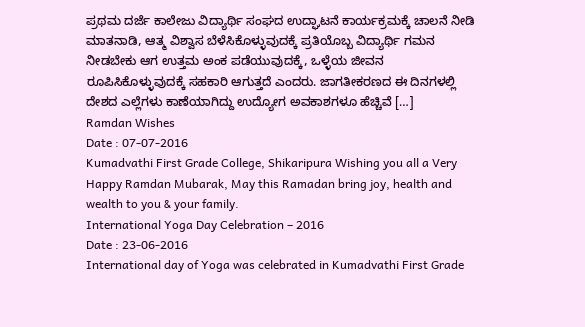ಪ್ರಥಮ ದರ್ಜೆ ಕಾಲೇಜು ವಿದ್ಯಾರ್ಥಿ ಸಂಘದ ಉದ್ಘಾಟನೆ ಕಾರ್ಯಕ್ರಮಕ್ಕೆ ಚಾಲನೆ ನೀಡಿ ಮಾತನಾಡಿ, ಆತ್ಮ ವಿಶ್ವಾಸ ಬೆಳೆಸಿಕೊಳ್ಳುವುದಕ್ಕೆ ಪ್ರತಿಯೊಬ್ಬ ವಿದ್ಯಾರ್ಥಿ ಗಮನ ನೀಡಬೇಕು ಆಗ ಉತ್ತಮ ಅಂಕ ಪಡೆಯುವುದಕ್ಕೆ, ಒಳ್ಳೆಯ ಜೀವನ ರೂಪಿಸಿಕೊಳ್ಳುವುದಕ್ಕೆ ಸಹಕಾರಿ ಆಗುತ್ತದೆ ಎಂದರು. ಜಾಗತೀಕರಣದ ಈ ದಿನಗಳಲ್ಲಿ ದೇಶದ ಎಲ್ಲೆಗಳು ಕಾಣೆಯಾಗಿದ್ದು ಉದ್ಯೋಗ ಅವಕಾಶಗಳೂ ಹೆಚ್ಚಿವೆ […]
Ramdan Wishes
Date : 07-07-2016
Kumadvathi First Grade College, Shikaripura Wishing you all a Very Happy Ramdan Mubarak, May this Ramadan bring joy, health and wealth to you & your family.
International Yoga Day Celebration – 2016
Date : 23-06-2016
International day of Yoga was celebrated in Kumadvathi First Grade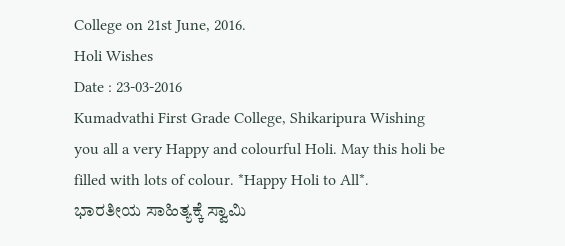College on 21st June, 2016.
Holi Wishes
Date : 23-03-2016
Kumadvathi First Grade College, Shikaripura Wishing you all a very Happy and colourful Holi. May this holi be filled with lots of colour. *Happy Holi to All*.
ಭಾರತೀಯ ಸಾಹಿತ್ಯಕ್ಕೆ ಸ್ವಾಮಿ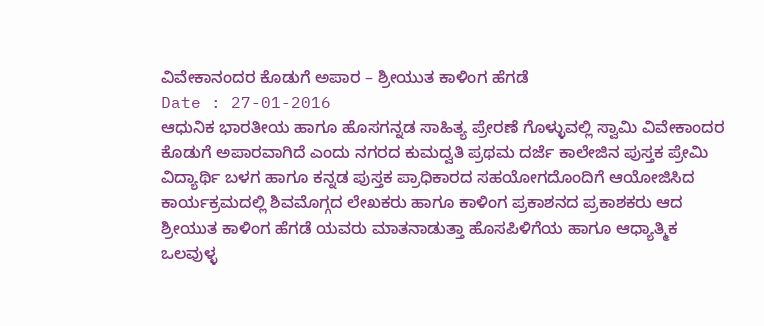ವಿವೇಕಾನಂದರ ಕೊಡುಗೆ ಅಪಾರ – ಶ್ರೀಯುತ ಕಾಳಿಂಗ ಹೆಗಡೆ
Date : 27-01-2016
ಆಧುನಿಕ ಭಾರತೀಯ ಹಾಗೂ ಹೊಸಗನ್ನಡ ಸಾಹಿತ್ಯ ಪ್ರೇರಣೆ ಗೊಳ್ಳುವಲ್ಲಿ ಸ್ವಾಮಿ ವಿವೇಕಾಂದರ ಕೊಡುಗೆ ಅಪಾರವಾಗಿದೆ ಎಂದು ನಗರದ ಕುಮದ್ವತಿ ಪ್ರಥಮ ದರ್ಜೆ ಕಾಲೇಜಿನ ಪುಸ್ತಕ ಪ್ರೇಮಿ ವಿದ್ಯಾರ್ಥಿ ಬಳಗ ಹಾಗೂ ಕನ್ನಡ ಪುಸ್ತಕ ಪ್ರಾಧಿಕಾರದ ಸಹಯೋಗದೊಂದಿಗೆ ಆಯೋಜಿಸಿದ ಕಾರ್ಯಕ್ರಮದಲ್ಲಿ ಶಿವಮೊಗ್ಗದ ಲೇಖಕರು ಹಾಗೂ ಕಾಳಿಂಗ ಪ್ರಕಾಶನದ ಪ್ರಕಾಶಕರು ಆದ ಶ್ರೀಯುತ ಕಾಳಿಂಗ ಹೆಗಡೆ ಯವರು ಮಾತನಾಡುತ್ತಾ ಹೊಸಪಿಳಿಗೆಯ ಹಾಗೂ ಆಧ್ಯಾತ್ಮಿಕ ಒಲವುಳ್ಳ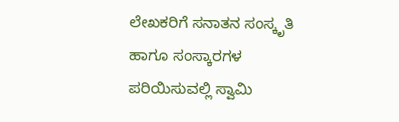ಲೇಖಕರಿಗೆ ಸನಾತನ ಸಂಸ್ಕೃತಿ ಹಾಗೂ ಸಂಸ್ಕಾರಗಳ ಪರಿಯಿಸುವಲ್ಲಿ ಸ್ವಾಮಿ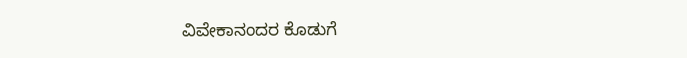ವಿವೇಕಾನಂದರ ಕೊಡುಗೆ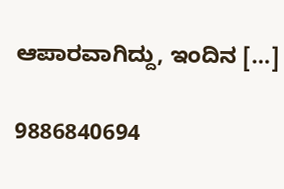ಆಪಾರವಾಗಿದ್ದು, ಇಂದಿನ […]

9886840694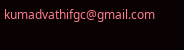kumadvathifgc@gmail.com